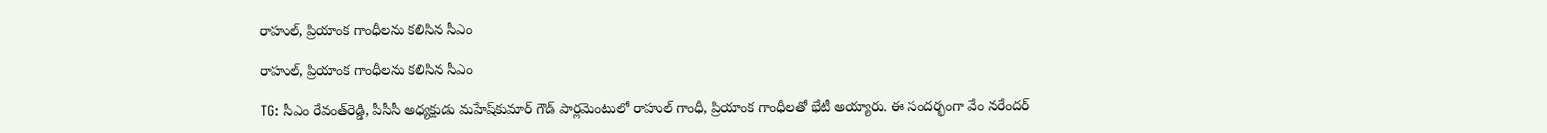రాహుల్, ప్రియాంక గాంధీలను కలిసిన సీఎం

రాహుల్, ప్రియాంక గాంధీలను కలిసిన సీఎం

TG: సీఎం రేవంత్‌రెడ్డి, పీసీసీ అధ్యక్షుడు మహేష్‌కుమార్ గౌడ్ పార్లమెంటులో రాహుల్ గాంధీ, ప్రియాంక గాంధీలతో భేటీ అయ్యారు. ఈ సందర్భంగా వేం నరేందర్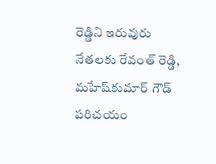రెడ్డిని ఇరువురు నేతలకు రేవంత్ రెడ్డి, మహేష్‌కుమార్ గౌడ్ పరిచయం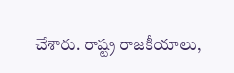చేశారు. రాష్ట్ర రాజకీయాలు,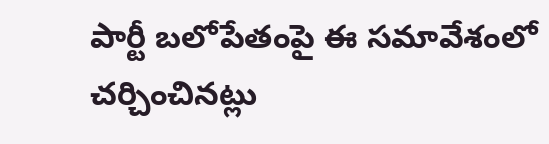పార్టీ బలోపేతంపై ఈ సమావేశంలో చర్చించినట్లు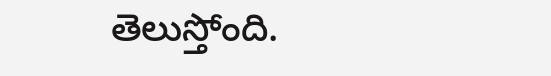తెలుస్తోంది.